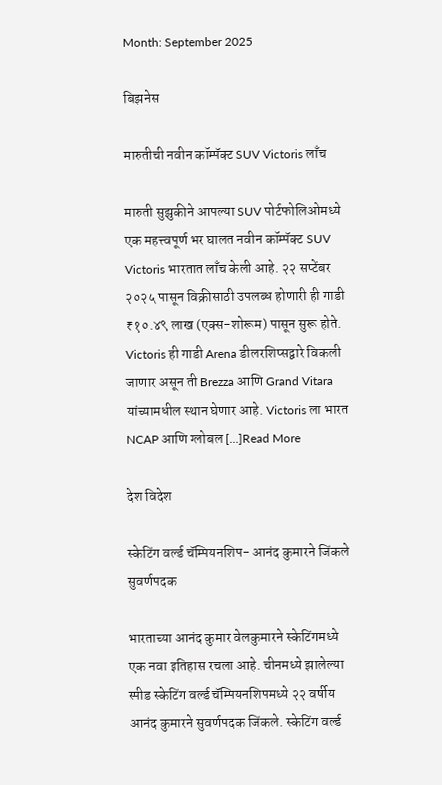Month: September 2025

बिझनेस

मारुतीची नवीन कॉम्पॅक्ट SUV Victoris लाँच

मारुती सुझुकीने आपल्या SUV पोर्टफोलिओमध्ये एक महत्त्वपूर्ण भर घालत नवीन कॉम्पॅक्ट SUV Victoris भारतात लाँच केली आहे. २२ सप्टेंबर २०२५ पासून विक्रीसाठी उपलब्ध होणारी ही गाडी ₹१०.४९ लाख (एक्स-शोरूम) पासून सुरू होते. Victoris ही गाडी Arena डीलरशिप्सद्वारे विकली जाणार असून ती Brezza आणि Grand Vitara यांच्यामधील स्थान घेणार आहे. Victoris ला भारत NCAP आणि ग्लोबल […]Read More

देश विदेश

स्केटिंग वर्ल्ड चॅम्पियनशिप- आनंद कुमारने जिंकले सुवर्णपदक

भारताच्या आनंद कुमार वेलकुमारने स्केटिंगमध्ये एक नवा इतिहास रचला आहे. चीनमध्ये झालेल्या स्पीड स्केटिंग वर्ल्ड चॅम्पियनशिपमध्ये २२ वर्षीय आनंद कुमारने सुवर्णपदक जिंकले. स्केटिंग वर्ल्ड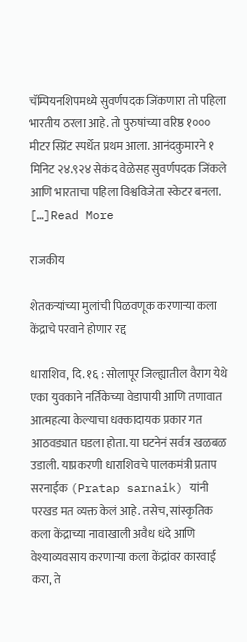चॅम्पियनशिपमध्ये सुवर्णपदक जिंकणारा तो पहिला भारतीय ठरला आहे. तो पुरुषांच्या वरिष्ठ १००० मीटर स्प्रिंट स्पर्धेत प्रथम आला. आनंदकुमारने १ मिनिट २४.९२४ सेकंद वेळेसह सुवर्णपदक जिंकले आणि भारताचा पहिला विश्वविजेता स्केटर बनला. […]Read More

राजकीय

शेतकऱ्यांच्या मुलांची पिळवणूक करणाऱ्या कला केंद्राचे परवाने होणार रद्द

धाराशिव, दि. १६ : सोलापूर जिल्ह्यातील वैराग येथे एका युवकाने नर्तिकेच्या वेडापायी आणि तणावात आत्महत्या केल्याचा धक्कादायक प्रकार गत आठवड्यात घडला होता. या घटनेनं सर्वत्र खळबळ उडाली. याप्रकरणी धाराशिवचे पालकमंत्री प्रताप सरनाईक (Pratap sarnaik) यांनी परखड मत व्यक्त केलं आहे. तसेच, सांस्कृतिक कला केंद्राच्या नावाखाली अवैध धंदे आणि वेश्याव्यवसाय करणाऱ्या कला केंद्रांवर कारवाई करा, ते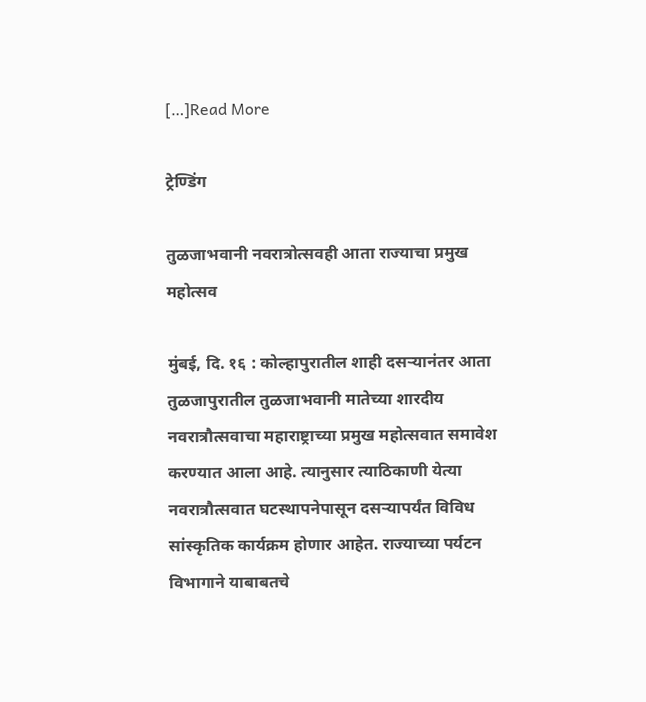[…]Read More

ट्रेण्डिंग

तुळजाभवानी नवरात्रोत्सवही आता राज्याचा प्रमुख महोत्सव

मुंबई, दि. १६ : कोल्हापुरातील शाही दसर्‍यानंतर आता तुळजापुरातील तुळजाभवानी मातेच्या शारदीय नवरात्रौत्सवाचा महाराष्ट्राच्या प्रमुख महोत्सवात समावेश करण्यात आला आहे. त्यानुसार त्याठिकाणी येत्या नवरात्रौत्सवात घटस्थापनेपासून दसर्‍यापर्यंत विविध सांस्कृतिक कार्यक्रम होणार आहेत. राज्याच्या पर्यटन विभागाने याबाबतचे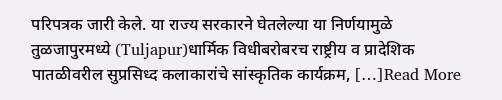परिपत्रक जारी केले. या राज्य सरकारने घेतलेल्या या निर्णयामुळे तुळजापुरमध्ये (Tuljapur)धार्मिक विधीबरोबरच राष्ट्रीय व प्रादेशिक पातळीवरील सुप्रसिध्द कलाकारांचे सांस्कृतिक कार्यक्रम, […]Read More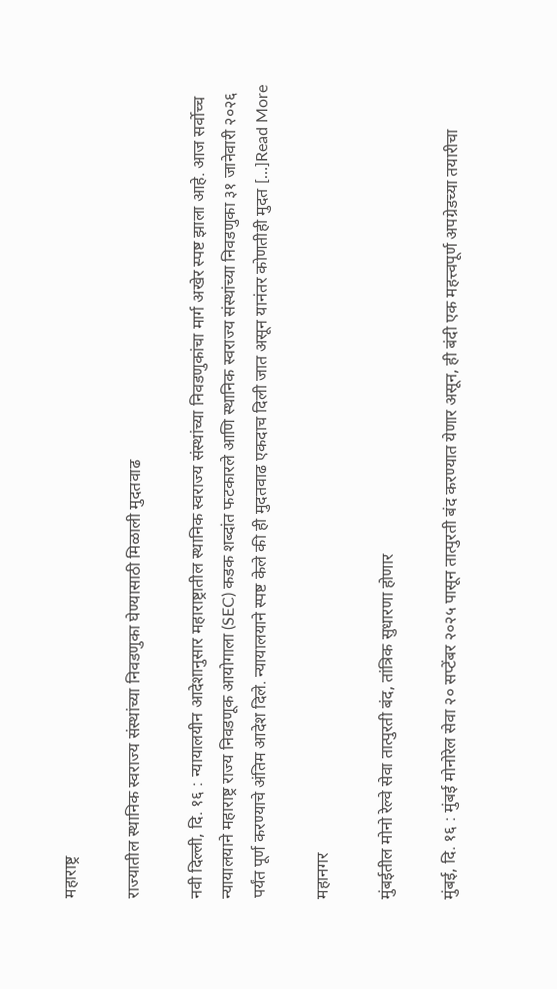महाराष्ट्र

राज्यातील स्थानिक स्वराज्य संस्थांच्या निवडणुका घेण्यासाठी मिळाली मुदतवाढ

नवी दिल्ली, दि. १६ : न्यायालयीन आदेशानुसार महाराष्ट्रातील स्थानिक स्वराज्य संस्थांच्या निवडणुकांचा मार्ग अखेर स्पष्ट झाला आहे. आज सर्वोच्च न्यायालयाने महाराष्ट्र राज्य निवडणूक आयोगाला (SEC) कडक शब्दांत फटकारले आणि स्थानिक स्वराज्य संस्थांच्या निवडणुका ३१ जानेवारी २०२६ पर्यंत पूर्ण करण्याचे अंतिम आदेश दिले. न्यायालयाने स्पष्ट केले की ही मुदतवाढ एकदाच दिली जात असून यानंतर कोणतीही मुदत […]Read More

महानगर

मुंबईतील मोनो रेल्वे सेवा तात्पुरती बंद, तांत्रिक सुधारणा होणार

मुंबई, दि. १६ : मुंबई मोनोरेल सेवा २० सप्टेंबर २०२५ पासून तात्पुरती बंद करण्यात येणार असून, ही बंदी एक महत्त्वपूर्ण अपग्रेडच्या तयारीचा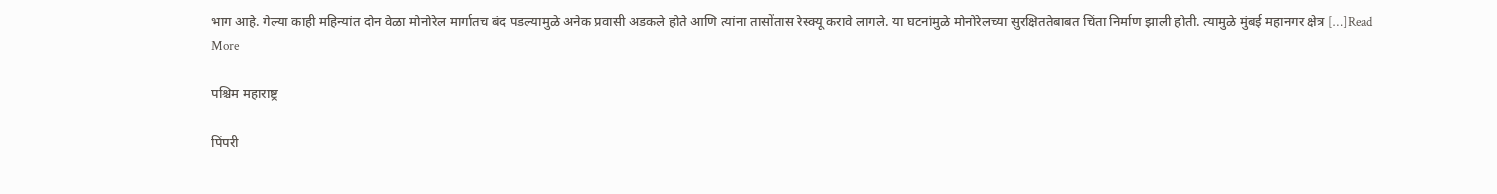भाग आहे. गेल्या काही महिन्यांत दोन वेळा मोनोरेल मार्गातच बंद पडल्यामुळे अनेक प्रवासी अडकले होते आणि त्यांना तासोंतास रेस्क्यू करावे लागले. या घटनांमुळे मोनोरेलच्या सुरक्षिततेबाबत चिंता निर्माण झाली होती. त्यामुळे मुंबई महानगर क्षेत्र […]Read More

पश्चिम महाराष्ट्र

पिंपरी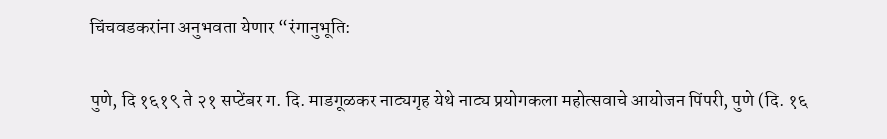चिंचवडकरांना अनुभवता येणार “रंगानुभूति:

पुणे, दि १६१९ ते २१ सप्टेंबर ग. दि. माडगूळकर नाट्यगृह येथे नाट्य प्रयोगकला महोत्सवाचे आयोजन पिंपरी, पुणे (दि. १६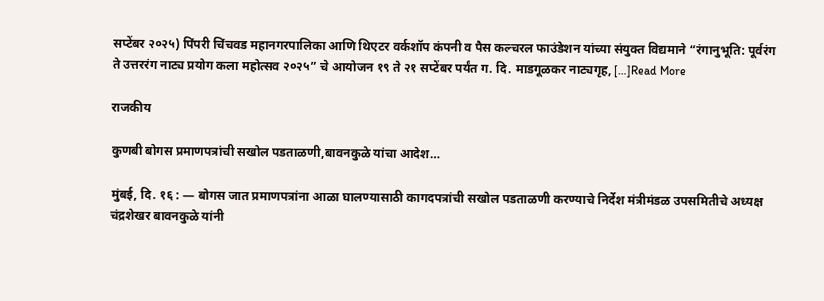सप्टेंबर २०२५) पिंपरी चिंचवड महानगरपालिका आणि थिएटर वर्कशॉप कंपनी व पैस कल्चरल फाउंडेशन यांच्या संयुक्त विद्यमाने “रंगानुभूति: पूर्वरंग ते उत्तररंग नाट्य प्रयोग कला महोत्सव २०२५” चे आयोजन १९ ते २१ सप्टेंबर पर्यंत ग. दि. माडगूळकर नाट्यगृह, […]Read More

राजकीय

कुणबी बोगस प्रमाणपत्रांची सखोल पडताळणी,बावनकुळे यांचा आदेश…

मुंबई, दि. १६ : — बोगस जात प्रमाणपत्रांना आळा घालण्यासाठी कागदपत्रांची सखोल पडताळणी करण्याचे निर्देश मंत्रीमंडळ उपसमितीचे अध्यक्ष चंद्रशेखर बावनकुळे यांनी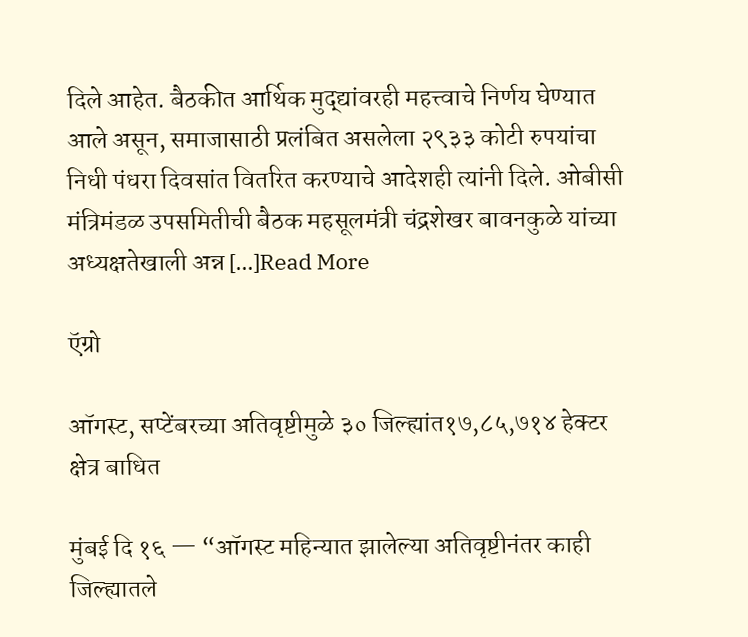दिले आहेत. बैठकीत आर्थिक मुद्द्यांवरही महत्त्वाचे निर्णय घेण्यात आले असून, समाजासाठी प्रलंबित असलेला २९३३ कोटी रुपयांचा निधी पंधरा दिवसांत वितरित करण्याचे आदेशही त्यांनी दिले. ओबीसी मंत्रिमंडळ उपसमितीची बैठक महसूलमंत्री चंद्रशेखर बावनकुळे यांच्या अध्यक्षतेखाली अन्न […]Read More

ऍग्रो

ऑगस्ट, सप्टेंबरच्या अतिवृष्टीमुळे ३० जिल्ह्यांत१७,८५,७१४ हेक्टर क्षेत्र बाधित

मुंबई दि १६ — “ऑगस्ट महिन्यात झालेल्या अतिवृष्टीनंतर काही जिल्ह्यातले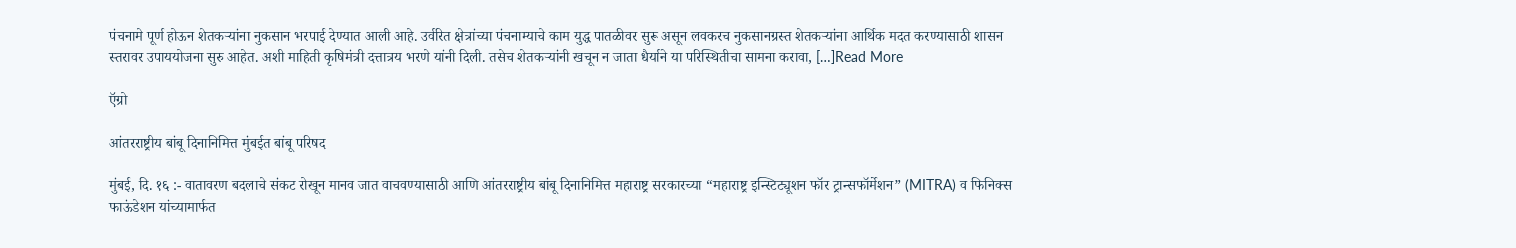पंचनामे पूर्ण होऊन शेतकऱ्यांना नुकसान भरपाई देण्यात आली आहे. उर्वरित क्षेत्रांच्या पंचनाम्याचे काम युद्ध पातळीवर सुरू असून लवकरच नुकसानग्रस्त शेतकऱ्यांना आर्थिक मदत करण्यासाठी शासन स्तरावर उपाययोजना सुरु आहेत. अशी माहिती कृषिमंत्री दत्तात्रय भरणे यांनी दिली. तसेच शेतकऱ्यांनी खचून न जाता धैर्याने या परिस्थितीचा सामना करावा, […]Read More

ऍग्रो

आंतरराष्ट्रीय बांबू दिनानिमित्त मुंबईत बांबू परिषद

मुंबई, दि. १६ :- वातावरण बदलाचे संकट रोखून मानव जात वाचवण्यासाठी आणि आंतरराष्ट्रीय बांबू दिनानिमित्त महाराष्ट्र सरकारच्या “महाराष्ट्र इन्स्टिट्यूशन फॉर ट्रान्सफॉर्मेशन” (MITRA) व फिनिक्स फाऊंडेशन यांच्यामार्फत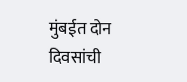मुंबईत दोन दिवसांची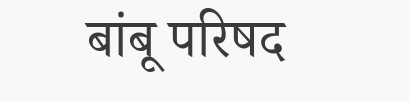बांबू परिषद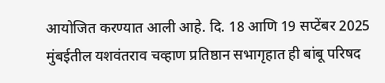आयोजित करण्यात आली आहे. दि. 18 आणि 19 सप्टेंबर 2025 मुंबईतील यशवंतराव चव्हाण प्रतिष्ठान सभागृहात ही बांबू परिषद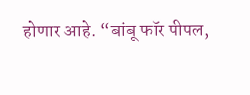होणार आहे. “बांबू फॉर पीपल,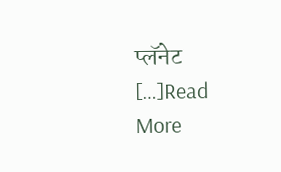प्लॅनेट […]Read More